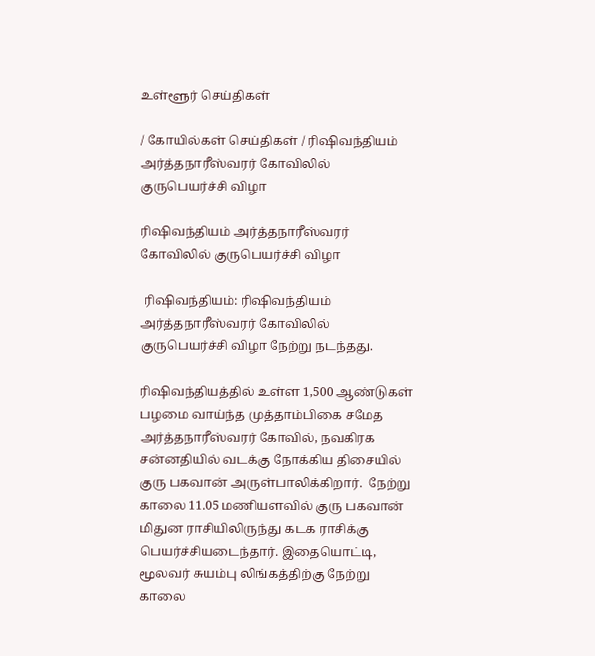உள்ளூர் செய்திகள்

/ கோயில்கள் செய்திகள் / ரிஷிவந்தியம்‌ அர்த்தநாரீஸ்வரர்‌ கோவிலில்‌ குருபெயர்ச்சி விழா

ரிஷிவந்தியம்‌ அர்த்தநாரீஸ்வரர்‌ கோவிலில்‌ குருபெயர்ச்சி விழா

 ரிஷிவந்தியம்: ரிஷிவந்தியம்‌ அர்த்தநாரீஸ்வரர்‌ கோவிலில்‌ குருபெயர்ச்சி விழா நேற்று நடந்தது.

ரிஷிவந்தியத்தில் உள்ள 1,500 ஆண்டுகள் பழமை வாய்ந்த முத்தாம்பிகை சமேத அர்த்தநாரீஸ்வரர் கோவில், நவகிரக சன்னதியில் வடக்கு நோக்கிய திசையில் குரு பகவான் அருள்பாலிக்கிறார்.  நேற்று காலை 11.05 மணியளவில் குரு பகவான் மிதுன ராசியிலிருந்து கடக ராசிக்கு பெயர்ச்சியடைந்தார். இதையொட்டி, மூலவர் சுயம்பு லிங்கத்திற்கு நேற்று காலை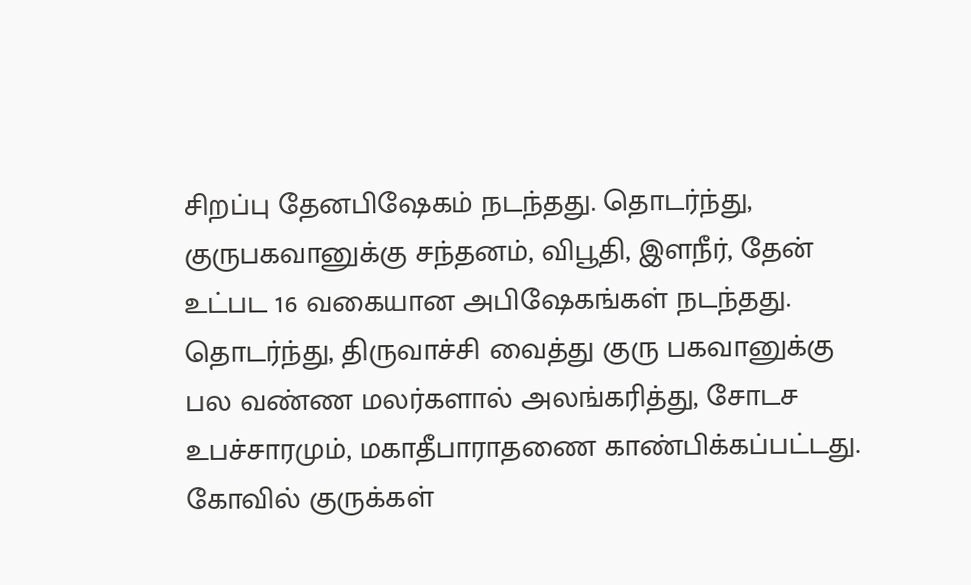சிறப்பு தேனபிஷேகம் நடந்தது. தொடர்ந்து, குருபகவானுக்கு சந்தனம், விபூதி, இளநீர், தேன் உட்பட 16 வகையான அபிஷேகங்கள் நடந்தது. தொடர்ந்து, திருவாச்சி வைத்து குரு பகவானுக்கு பல வண்ண மலர்களால் அலங்கரித்து, சோடச உபச்சாரமும், மகாதீபாராதணை காண்பிக்கப்பட்டது. கோவில் குருக்கள்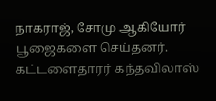நாகராஜ், சோமு ஆகியோர் பூஜைகளை செய்தனர். கட்டளைதாரர் கந்தவிலாஸ்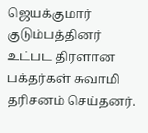ஜெயக்குமார் குடும்பத்தினர் உட்பட திரளான பக்தர்கள் சுவாமி தரிசனம் செய்தனர்.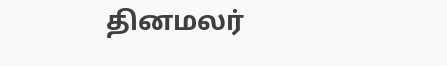தினமலர்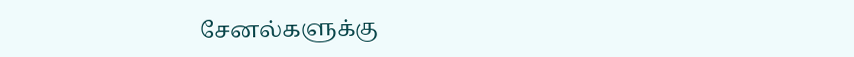சேனல்களுக்கு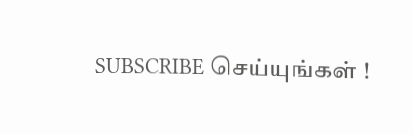SUBSCRIBE செய்யுங்கள் !